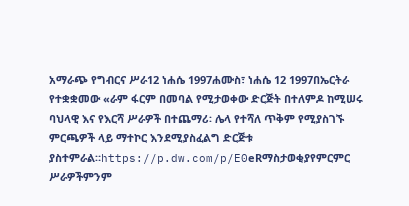አማራጭ የግብርና ሥራ12 ነሐሴ 1997ሐሙስ፣ ነሐሴ 12 1997በኤርትራ የተቋቋመው «ራም ፋርም በመባል የሚታወቀው ድርጅት በተለምዶ ከሚሠሩ ባህላዊ እና የእርሻ ሥራዎች በተጨማሪ፡ ሌላ የተሻለ ጥቅም የሚያስገኙ ምርጫዎች ላይ ማተኮር እንደሚያስፈልግ ድርጅቱ ያስተምራል።https://p.dw.com/p/E0eRማስታወቂያየምርምር ሥራዎችምንም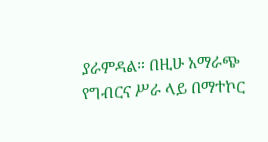ያራምዳል። በዚሁ አማራጭ የግብርና ሥራ ላይ በማተኮር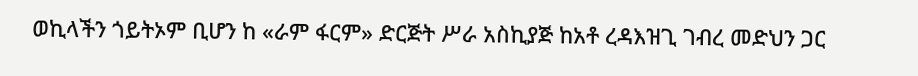ወኪላችን ጎይትኦም ቢሆን ከ «ራም ፋርም» ድርጅት ሥራ አስኪያጅ ከአቶ ረዳእዝጊ ገብረ መድህን ጋር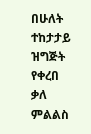በሁለት ተከታታይ ዝግጅት የቀረበ ቃለ ምልልስ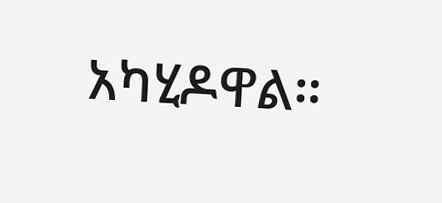አካሂዶዋል።